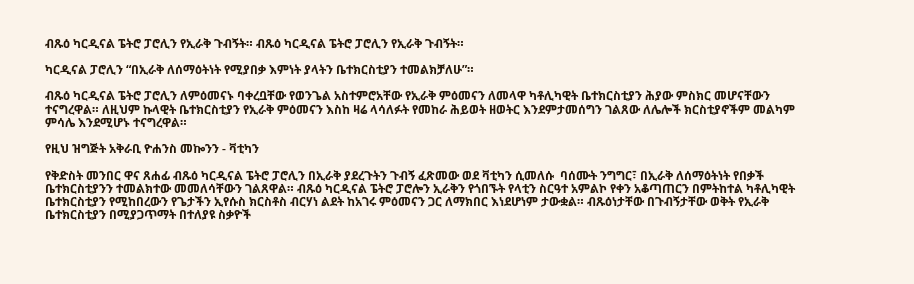ብጹዕ ካርዲናል ፔትሮ ፓሮሊን የኢራቅ ጉብኝት። ብጹዕ ካርዲናል ፔትሮ ፓሮሊን የኢራቅ ጉብኝት።

ካርዲናል ፓሮሊን “በኢራቅ ለሰማዕትነት የሚያበቃ እምነት ያላትን ቤተክርስቲያን ተመልክቻለሁ”።

ብጹዕ ካርዲናል ፔትሮ ፓሮሊን ለምዕመናኑ ባቀረቧቸው የወንጌል አስተምሮአቸው የኢራቅ ምዕመናን ለመላዋ ካቶሊካዊት ቤተክርስቲያን ሕያው ምስክር መሆናቸውን ተናግረዋል። ለዚህም ኩላዊት ቤተክርስቲያን የኢራቅ ምዕመናን እስከ ዛሬ ላሳለፉት የመከራ ሕይወት ዘወትር እንደምታመሰግን ገልጸው ለሌሎች ክርስቲያኖችም መልካም ምሳሌ እንደሚሆኑ ተናግረዋል።

የዚህ ዝግጅት አቅራቢ ዮሐንስ መኰንን - ቫቲካን

የቅድስት መንበር ዋና ጸሐፊ ብጹዕ ካርዲናል ፔትሮ ፓሮሊን በኢራቅ ያደረጉትን ጉብኝ ፈጽመው ወደ ቫቲካን ሲመለሱ  ባሰሙት ንግግር፣ በኢራቅ ለሰማዕትነት የበቃች ቤተክርስቲያንን ተመልክተው መመለሳቸውን ገልጸዋል። ብጹዕ ካርዲናል ፔትሮ ፓሮሎን ኢራቅን የጎበኙት የላቲን ስርዓተ አምልኮ የቀን አቆጣጠርን በምትከተል ካቶሊካዊት ቤተክርስቲያን የሚከበረውን የጌታችን ኢየሱስ ክርስቶስ ብርሃነ ልደት ከአገሩ ምዕመናን ጋር ለማክበር እነደሆነም ታውቋል። ብጹዕነታቸው በጉብኝታቸው ወቅት የኢራቅ ቤተክርስቲያን በሚያጋጥማት በተለያዩ ስቃዮች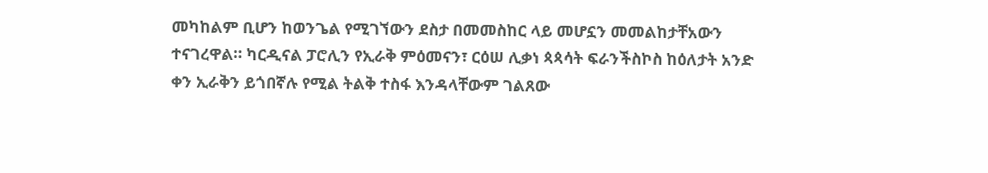መካከልም ቢሆን ከወንጌል የሚገኘውን ደስታ በመመስከር ላይ መሆኗን መመልከታቸአውን ተናገረዋል። ካርዲናል ፓሮሊን የኢራቅ ምዕመናን፣ ርዕሠ ሊቃነ ጳጳሳት ፍራንችስኮስ ከዕለታት አንድ ቀን ኢራቅን ይጎበኛሉ የሚል ትልቅ ተስፋ እንዳላቸውም ገልጸው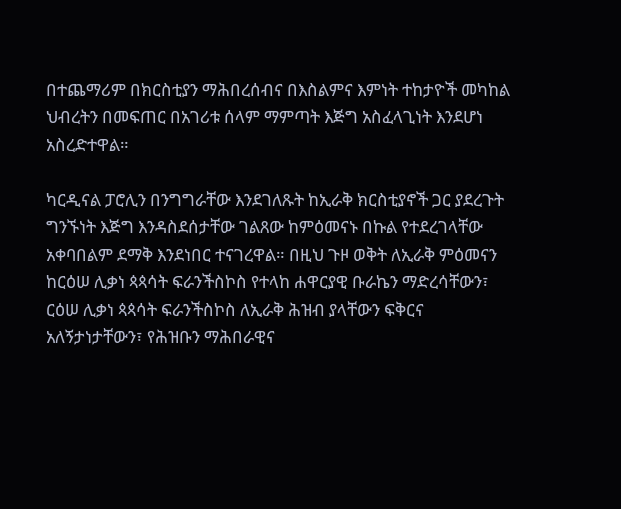በተጨማሪም በክርስቲያን ማሕበረሰብና በእስልምና እምነት ተከታዮች መካከል ህብረትን በመፍጠር በአገሪቱ ሰላም ማምጣት እጅግ አስፈላጊነት እንደሆነ አስረድተዋል።

ካርዲናል ፓሮሊን በንግግራቸው እንደገለጹት ከኢራቅ ክርስቲያኖች ጋር ያደረጉት ግንኙነት እጅግ እንዳስደሰታቸው ገልጸው ከምዕመናኑ በኩል የተደረገላቸው አቀባበልም ደማቅ እንደነበር ተናገረዋል። በዚህ ጉዞ ወቅት ለኢራቅ ምዕመናን ከርዕሠ ሊቃነ ጳጳሳት ፍራንችስኮስ የተላከ ሐዋርያዊ ቡራኬን ማድረሳቸውን፣ ርዕሠ ሊቃነ ጳጳሳት ፍራንችስኮስ ለኢራቅ ሕዝብ ያላቸውን ፍቅርና አለኝታነታቸውን፣ የሕዝቡን ማሕበራዊና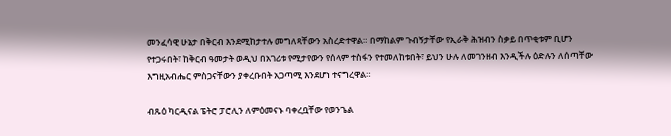መንፈሳዊ ሁኔታ በቅርብ እንደሚከታተሉ መግለጻቸውን አስረድተዋል። በማከልም ጉብኝታቸው የኢራቅ ሕዝብን ስቃይ በጥቂቱም ቢሆን የተጋሩበት፣ ከቅርብ ዓመታት ወዲህ በአገሪቱ የሚታየውን የሰላም ተስፋን የተመለከቱበት፣ ይህን ሁሉ ለመገንዘብ እንዲችሉ ዕድሉን ለሰጣቸው እግዚአብሔር ምስጋናቸውን ያቀረቡበት አጋጣሚ እንደሆነ ተናግረዋል።

ብጹዕ ካርዲናል ፔትሮ ፓሮሊን ለምዕመናኑ ባቀረቧቸው የወንጌል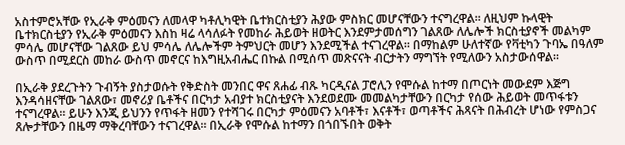አስተምሮአቸው የኢራቅ ምዕመናን ለመላዋ ካቶሊካዊት ቤተክርስቲያን ሕያው ምስክር መሆናቸውን ተናግረዋል። ለዚህም ኩላዊት ቤተክርስቲያን የኢራቅ ምዕመናን እስከ ዛሬ ላሳለፉት የመከራ ሕይወት ዘወትር እንደምታመሰግን ገልጸው ለሌሎች ክርስቲያኖች መልካም ምሳሌ መሆናቸው ገልጸው ይህ ምሳሌ ለሌሎችም ትምህርት መሆን እንደሚችል ተናገረዋል። በማከልም ሁለተኛው የቫቲካን ጉባኤ በዓለም ውስጥ በሚደርስ መከራ ውስጥ መኖርና ከእግዚአብሔር በኩል በሚሰጥ መጽናናት ብርታትን ማግኘት የሚለውን አስታውሰዋል።

በኢራቅ ያደረጉትን ጉብኝት ያስታወሱት የቅድስት መንበር ዋና ጸሐፊ ብጹ ካርዲናል ፓሮሊን የሞሱል ከተማ በጦርነት መውደም እጅግ እንዳሳዘናቸው ገልጸው፣ መኖሪያ ቤቶችና በርካታ አብያተ ክርስቲያናት እንደወደሙ መመልካታቸውን በርካታ የሰው ሕይወት መጥፋቱን ተናግረዋል። ይሁን እንጂ ይህንን የጥፋት ዘመን የተሻገሩ በርካታ ምዕመናን አባቶች፣ እናቶች፣ ወጣቶችና ሕጻናት በሕብረት ሆነው የምስጋና ጸሎታቸውን በዜማ ማቅረባቸውን ተናገረዋል። በኢራቅ የሞሱል ከተማን በጎበኙበት ወቅት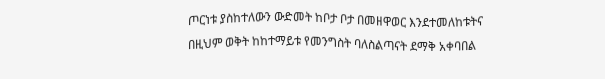ጦርነቱ ያስከተለውን ውድመት ከቦታ ቦታ በመዘዋወር እንደተመለከቱትና በዚህም ወቅት ከከተማይቱ የመንግስት ባለስልጣናት ደማቅ አቀባበል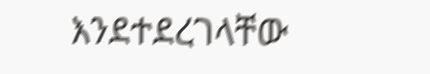እንደተደረገላቸው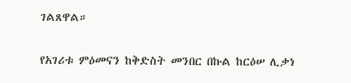ገልጸዋል።

የአገሪቱ ምዕመናን ከቅድስት መንበር በኩል ከርዕሠ ሊቃነ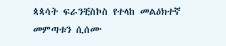ጳጳሳት ፍራንቺስኮስ የተላከ መልዕክተኛ መምጣቱን ሲሰሙ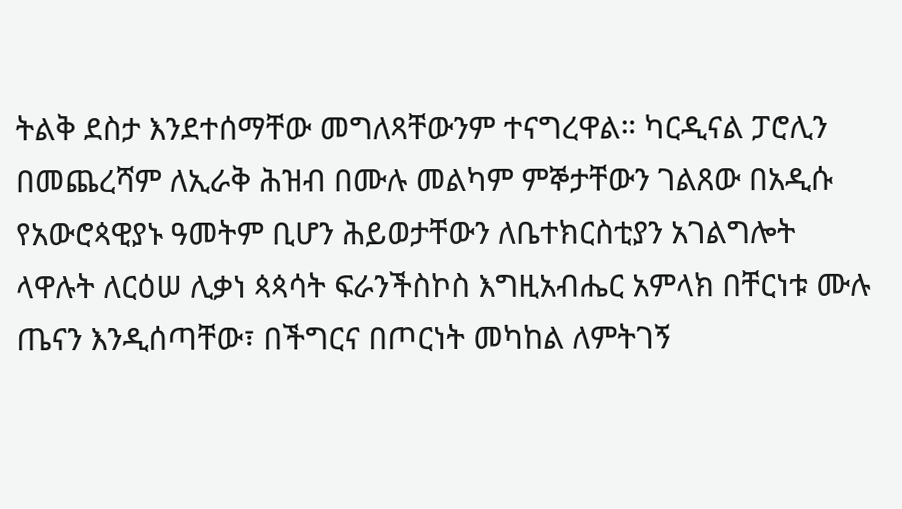ትልቅ ደስታ እንደተሰማቸው መግለጻቸውንም ተናግረዋል። ካርዲናል ፓሮሊን በመጨረሻም ለኢራቅ ሕዝብ በሙሉ መልካም ምኞታቸውን ገልጸው በአዲሱ የአውሮጳዊያኑ ዓመትም ቢሆን ሕይወታቸውን ለቤተክርስቲያን አገልግሎት ላዋሉት ለርዕሠ ሊቃነ ጳጳሳት ፍራንችስኮስ እግዚአብሔር አምላክ በቸርነቱ ሙሉ ጤናን እንዲሰጣቸው፣ በችግርና በጦርነት መካከል ለምትገኝ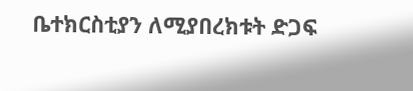ቤተክርስቲያን ለሚያበረክቱት ድጋፍ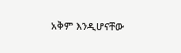አቅም እንዲሆናቸው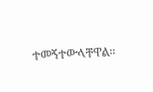ተመኝተውላቸዋል።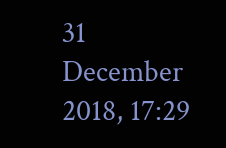31 December 2018, 17:29